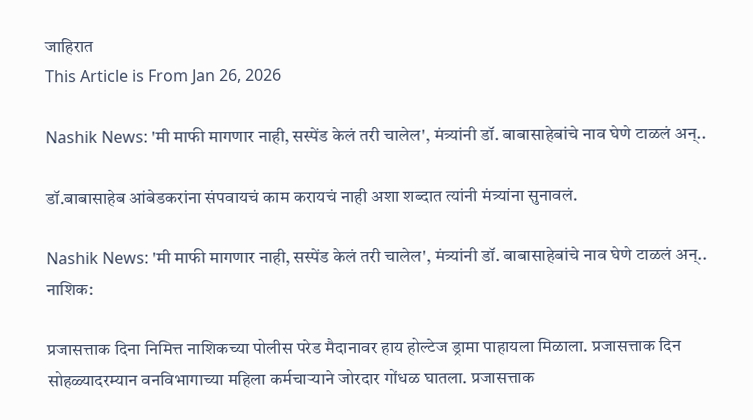जाहिरात
This Article is From Jan 26, 2026

Nashik News: 'मी माफी मागणार नाही, सस्पेंड केलं तरी चालेल', मंत्र्यांनी डॉ. बाबासाहेबांचे नाव घेणे टाळलं अन्..

डॉ.बाबासाहेब आंबेडकरांना संपवायचं काम करायचं नाही अशा शब्दात त्यांनी मंत्र्यांना सुनावलं.

Nashik News: 'मी माफी मागणार नाही, सस्पेंड केलं तरी चालेल', मंत्र्यांनी डॉ. बाबासाहेबांचे नाव घेणे टाळलं अन्..
नाशिक:

प्रजासत्ताक दिना निमित्त नाशिकच्या पोलीस परेड मैदानावर हाय होल्टेज ड्रामा पाहायला मिळाला. प्रजासत्ताक दिन सोहळ्यादरम्यान वनविभागाच्या महिला कर्मचाऱ्याने जोरदार गोंधळ घातला. प्रजासत्ताक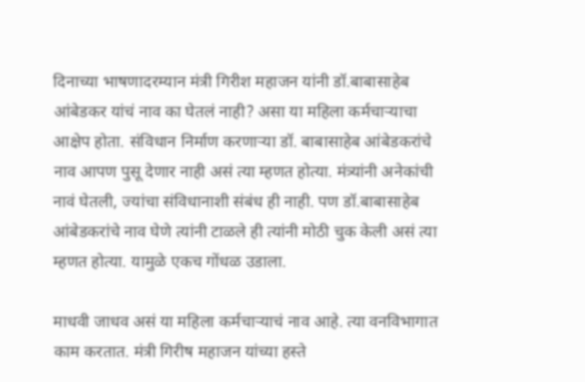दिनाच्या भाषणादरम्यान मंत्री गिरीश महाजन यांनी डॉ.बाबासाहेब आंबेडकर यांचं नाव का घेतलं नाही? असा या महिला कर्मचाऱ्याचा आक्षेप होता. संविधान निर्माण करणाऱ्या डॉ. बाबासाहेब आंबेडकरांचे नाव आपण पुसू देणार नाही असं त्या म्हणत होत्या. मंत्र्यांनी अनेकांची नावं घेतली, ज्यांचा संविधानाशी संबंध ही नाही. पण डॉ.बाबासाहेब आंबेडकरांचे नाव घेणे त्यांनी टाळले ही त्यांनी मोठी चुक केली असं त्या म्हणत होत्या. यामुळे एकच गोंधळ उडाला.

माधवी जाधव असं या महिला कर्मचाऱ्याचं नाव आहे. त्या वनविभागात काम करतात. मंत्री गिरीष महाजन यांच्या हस्ते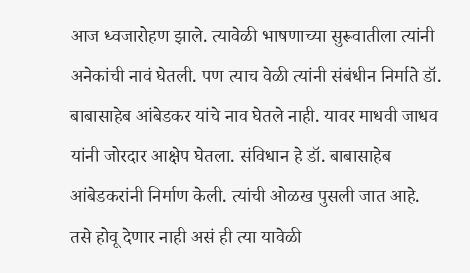आज ध्वजारोहण झाले. त्यावेळी भाषणाच्या सुरूवातीला त्यांनी अनेकांची नावं घेतली. पण त्याच वेळी त्यांनी संबंधीन निर्माते डॉ. बाबासाहेब आंबेडकर यांचे नाव घेतले नाही. यावर माधवी जाधव यांनी जोरदार आक्षेप घेतला. संविधान हे डॉ. बाबासाहेब आंबेडकरांनी निर्माण केली. त्यांची ओळख पुसली जात आहे. तसे होवू देणार नाही असं ही त्या यावेळी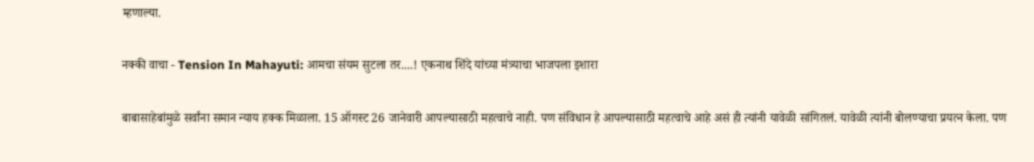म्हणाल्या.

नक्की वाचा - Tension In Mahayuti: आमचा संयम सुटला तर....! एकनाथ शिंदे यांच्या मंत्र्याचा भाजपला इशारा

बाबासाहेबांमुळे सर्वांना समान न्याय हक्क मिळाला. 15 ऑगस्ट 26 जानेवारी आपल्यासाठी महत्वाचे नाही. पण संविधान हे आपल्यासाठी महत्वाचे आहे असं ही त्यांनी यावेळी सांगितलं. यावेळी त्यांनी बोलण्याचा प्रयत्न केला. पण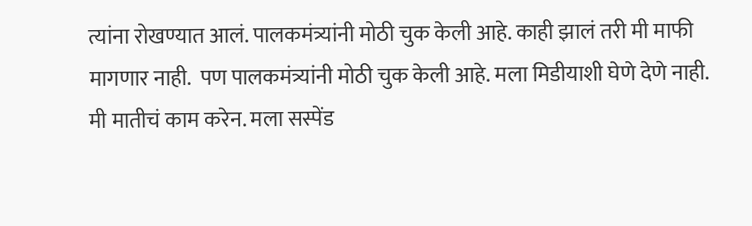त्यांना रोखण्यात आलं. पालकमंत्र्यांनी मोठी चुक केली आहे. काही झालं तरी मी माफी मागणार नाही.  पण पालकमंत्र्यांनी मोठी चुक केली आहे. मला मिडीयाशी घेणे देणे नाही. मी मातीचं काम करेन. मला सस्पेंड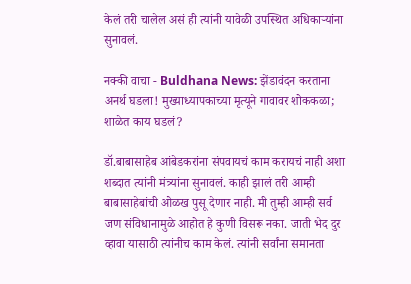केलं तरी चालेल असं ही त्यांनी यावेळी उपस्थित अधिकाऱ्यांना सुनावलं.

नक्की वाचा - Buldhana News: झेंडावंदन करताना अनर्थ घडला! मुख्याध्यापकाच्या मृत्यूने गावावर शोककळा; शाळेत काय घडलं?

डॉ.बाबासाहेब आंबेडकरांना संपवायचं काम करायचं नाही अशा शब्दात त्यांनी मंत्र्यांना सुनावलं. काही झालं तरी आम्ही बाबासाहेबांची ओळख पुसू देणार नाही. मी तुम्ही आम्ही सर्व जण संविधानामुळे आहोत हे कुणी विसरू नका. जाती भेद दुर व्हावा यासाठी त्यांनीच काम केलं. त्यांनी सर्वांना समानता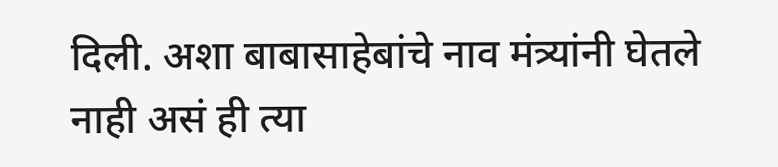दिली. अशा बाबासाहेबांचे नाव मंत्र्यांनी घेतले नाही असं ही त्या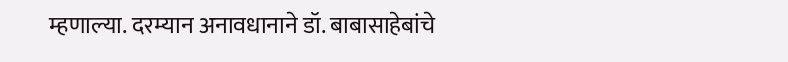म्हणाल्या. दरम्यान अनावधानाने डॉ. बाबासाहेबांचे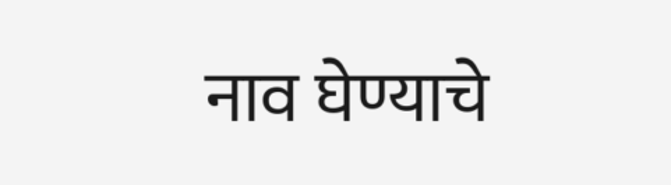नाव घेण्याचे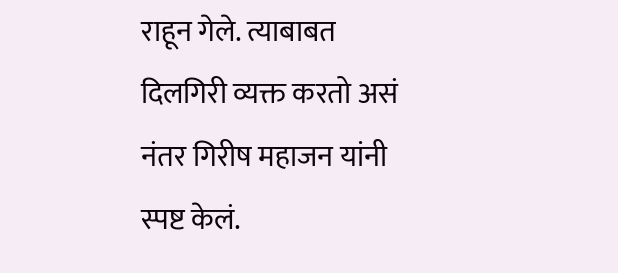राहून गेले. त्याबाबत दिलगिरी व्यक्त करतो असं नंतर गिरीष महाजन यांनी स्पष्ट केलं.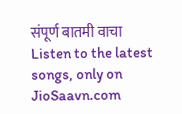संपूर्ण बातमी वाचा
Listen to the latest songs, only on JioSaavn.com